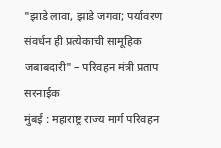"झाडे लावा, झाडे जगवा; पर्यावरण संवर्धन ही प्रत्येकाची सामूहिक जबाबदारी" – परिवहन मंत्री प्रताप सरनाईक
मुंबई : महाराष्ट्र राज्य मार्ग परिवहन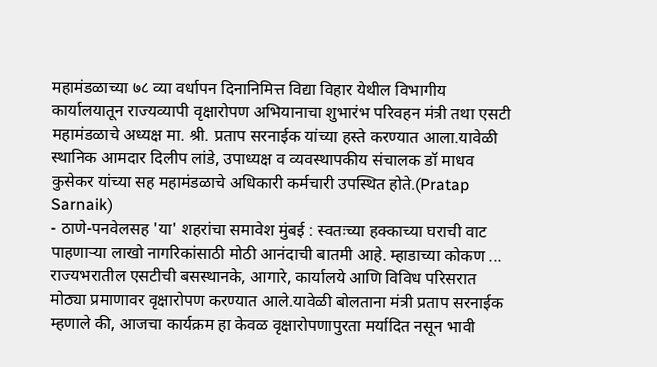महामंडळाच्या ७८ व्या वर्धापन दिनानिमित्त विद्या विहार येथील विभागीय कार्यालयातून राज्यव्यापी वृक्षारोपण अभियानाचा शुभारंभ परिवहन मंत्री तथा एसटी महामंडळाचे अध्यक्ष मा. श्री. प्रताप सरनाईक यांच्या हस्ते करण्यात आला.यावेळी स्थानिक आमदार दिलीप लांडे, उपाध्यक्ष व व्यवस्थापकीय संचालक डॉ माधव कुसेकर यांच्या सह महामंडळाचे अधिकारी कर्मचारी उपस्थित होते.(Pratap Sarnaik)
- ठाणे-पनवेलसह 'या' शहरांचा समावेश मुंबई : स्वतःच्या हक्काच्या घराची वाट पाहणाऱ्या लाखो नागरिकांसाठी मोठी आनंदाची बातमी आहे. म्हाडाच्या कोकण ...
राज्यभरातील एसटीची बसस्थानके, आगारे, कार्यालये आणि विविध परिसरात मोठ्या प्रमाणावर वृक्षारोपण करण्यात आले.यावेळी बोलताना मंत्री प्रताप सरनाईक म्हणाले की, आजचा कार्यक्रम हा केवळ वृक्षारोपणापुरता मर्यादित नसून भावी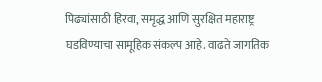पिढ्यांसाठी हिरवा, समृद्ध आणि सुरक्षित महाराष्ट्र घडविण्याचा सामूहिक संकल्प आहे. वाढते जागतिक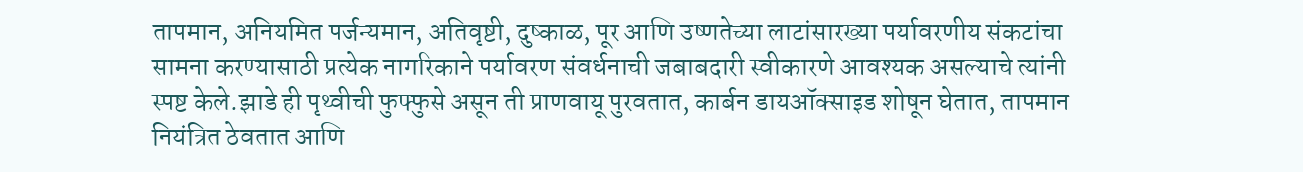तापमान, अनियमित पर्जन्यमान, अतिवृष्टी, दुष्काळ, पूर आणि उष्णतेच्या लाटांसारख्या पर्यावरणीय संकटांचा सामना करण्यासाठी प्रत्येक नागरिकाने पर्यावरण संवर्धनाची जबाबदारी स्वीकारणे आवश्यक असल्याचे त्यांनी स्पष्ट केले.झाडे ही पृथ्वीची फुफ्फुसे असून ती प्राणवायू पुरवतात, कार्बन डायऑक्साइड शोषून घेतात, तापमान नियंत्रित ठेवतात आणि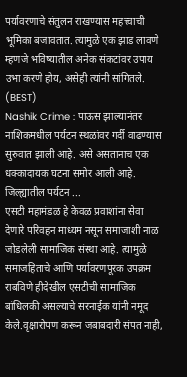पर्यावरणाचे संतुलन राखण्यास महत्त्वाची भूमिका बजावतात. त्यामुळे एक झाड लावणे म्हणजे भविष्यातील अनेक संकटांवर उपाय उभा करणे होय, असेही त्यांनी सांगितले. (BEST)
Nashik Crime : पाऊस झाल्यानंतर नाशिकमधील पर्यटन स्थळांवर गर्दी वाढण्यास सुरुवात झाली आहे. असे असतानाच एक धक्कादायक घटना समोर आली आहे. जिल्ह्यातील पर्यटन ...
एसटी महामंडळ हे केवळ प्रवाशांना सेवा देणारे परिवहन माध्यम नसून समाजाशी नाळ जोडलेली सामाजिक संस्था आहे. त्यामुळे समाजहिताचे आणि पर्यावरणपूरक उपक्रम राबविणे हीदेखील एसटीची सामाजिक बांधिलकी असल्याचे सरनाईक यांनी नमूद केले.वृक्षारोपण करून जबाबदारी संपत नाही,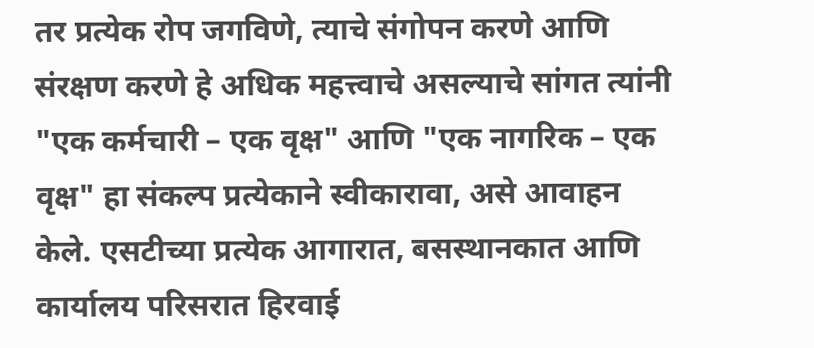तर प्रत्येक रोप जगविणे, त्याचे संगोपन करणे आणि संरक्षण करणे हे अधिक महत्त्वाचे असल्याचे सांगत त्यांनी "एक कर्मचारी – एक वृक्ष" आणि "एक नागरिक – एक वृक्ष" हा संकल्प प्रत्येकाने स्वीकारावा, असे आवाहन केले. एसटीच्या प्रत्येक आगारात, बसस्थानकात आणि कार्यालय परिसरात हिरवाई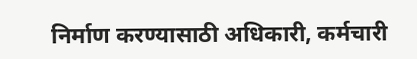निर्माण करण्यासाठी अधिकारी, कर्मचारी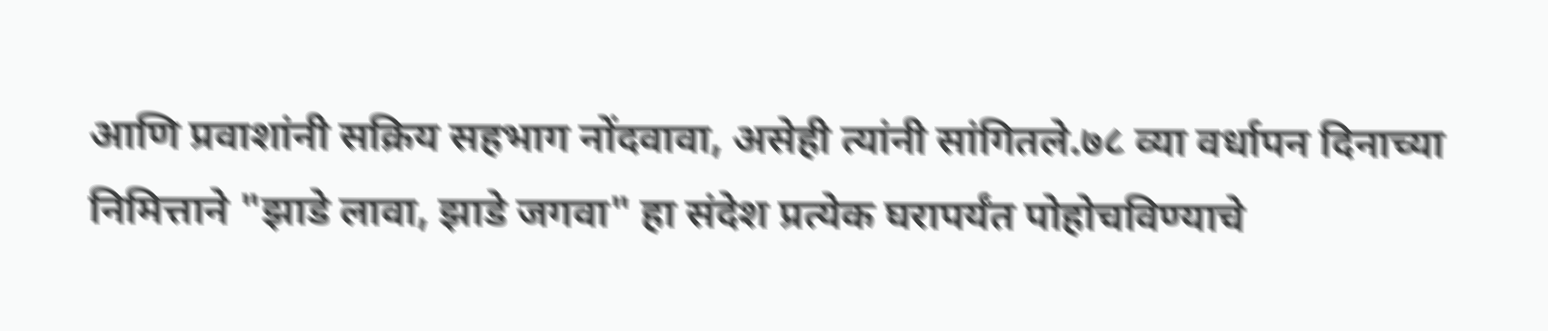आणि प्रवाशांनी सक्रिय सहभाग नोंदवावा, असेही त्यांनी सांगितले.७८ व्या वर्धापन दिनाच्या निमित्ताने "झाडे लावा, झाडे जगवा" हा संदेश प्रत्येक घरापर्यंत पोहोचविण्याचे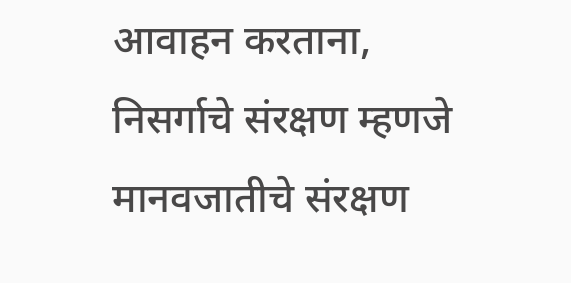आवाहन करताना, निसर्गाचे संरक्षण म्हणजे मानवजातीचे संरक्षण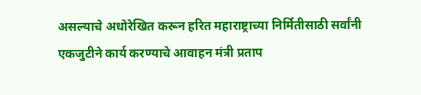असल्याचे अधोरेखित करून हरित महाराष्ट्राच्या निर्मितीसाठी सर्वांनी एकजुटीने कार्य करण्याचे आवाहन मंत्री प्रताप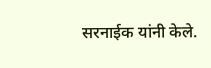सरनाईक यांनी केले.